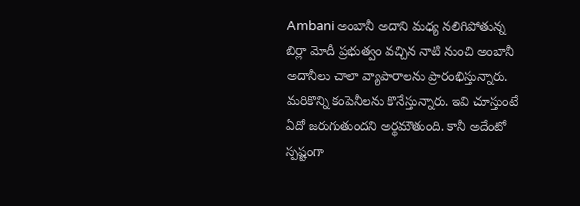Ambani అంబానీ అదాని మధ్య నలిగిపోతున్న బిర్లా మోదీ ప్రభుత్వం వచ్చిన నాటి నుంచి అంబానీ అదానీలు చాలా వ్యాపారాలను ప్రారంభిస్తున్నారు. మరికొన్ని కంపెనీలను కొనేస్తున్నారు. ఇవి చూస్తుంటే ఏదో జరుగుతుందని అర్థమౌతుంది. కానీ అదేంటో స్పష్టంగా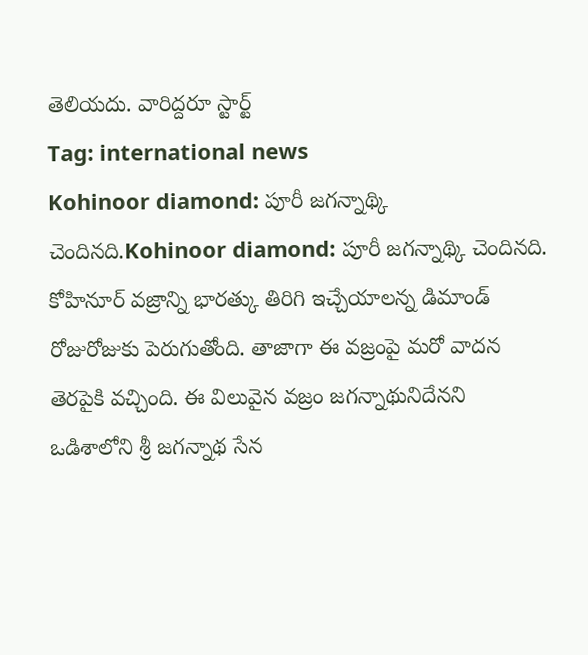తెలియదు. వారిద్దరూ స్టార్ట్
Tag: international news
Kohinoor diamond: పూరీ జగన్నాథ్కి చెందినది.Kohinoor diamond: పూరీ జగన్నాథ్కి చెందినది.
కోహినూర్ వజ్రాన్ని భారత్కు తిరిగి ఇచ్చేయాలన్న డిమాండ్ రోజురోజుకు పెరుగుతోంది. తాజాగా ఈ వజ్రంపై మరో వాదన తెరపైకి వచ్చింది. ఈ విలువైన వజ్రం జగన్నాథునిదేనని ఒడిశాలోని శ్రీ జగన్నాథ సేన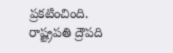ప్రకటించింది. రాష్ట్రపతి ద్రౌపది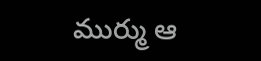ముర్ము ఆ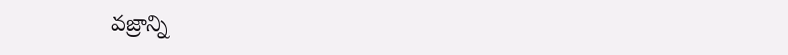వజ్రాన్ని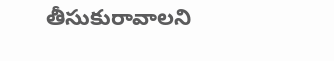తీసుకురావాలని